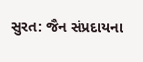સુરત: જૈન સંપ્રદાયના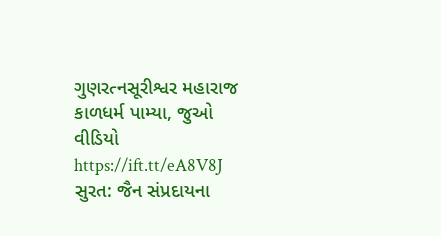ગુણરત્નસૂરીશ્વર મહારાજ કાળધર્મ પામ્યા, જુઓ વીડિયો https://ift.tt/eA8V8J સુરત: જૈન સંપ્રદાયના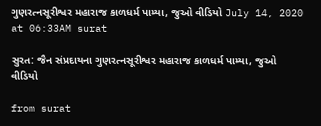ગુણરત્નસૂરીશ્વર મહારાજ કાળધર્મ પામ્યા, જુઓ વીડિયો July 14, 2020 at 06:33AM surat

સુરત: જૈન સંપ્રદાયના ગુણરત્નસૂરીશ્વર મહારાજ કાળધર્મ પામ્યા, જુઓ વીડિયો

from surat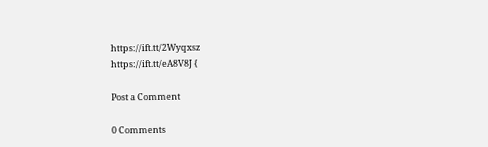https://ift.tt/2Wyqxsz
https://ift.tt/eA8V8J {

Post a Comment

0 Comments